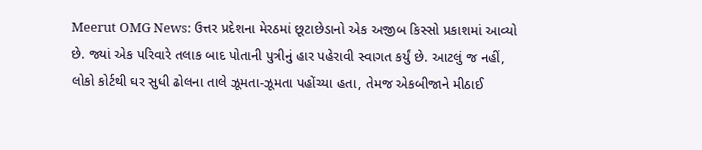Meerut OMG News: ઉત્તર પ્રદેશના મેરઠમાં છૂટાછેડાનો એક અજીબ કિસ્સો પ્રકાશમાં આવ્યો છે. જ્યાં એક પરિવારે તલાક બાદ પોતાની પુત્રીનું હાર પહેરાવી સ્વાગત કર્યું છે. આટલું જ નહીં, લોકો કોર્ટથી ઘર સુધી ઢોલના તાલે ઝૂમતા-ઝૂમતા પહોંચ્યા હતા, તેમજ એકબીજાને મીઠાઈ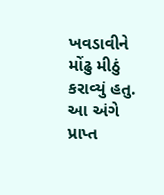ખવડાવીને મોંઢુ મીઠું કરાવ્યું હતુ.
આ અંગે પ્રાપ્ત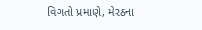વિગતો પ્રમાણે, મેરઠના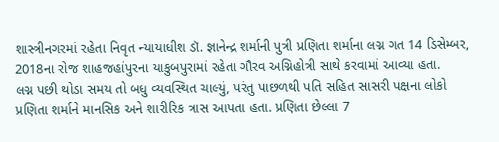શાસ્ત્રીનગરમાં રહેતા નિવૃત ન્યાયાધીશ ડૉ. જ્ઞાનેન્દ્ર શર્માની પુત્રી પ્રણિતા શર્માના લગ્ન ગત 14 ડિસેમ્બર, 2018ના રોજ શાહજહાંપુરના યાકુબપુરામાં રહેતા ગૌરવ અગ્નિહોત્રી સાથે કરવામાં આવ્યા હતા.
લગ્ન પછી થોડા સમય તો બધુ વ્યવસ્થિત ચાલ્યું, પરંતુ પાછળથી પતિ સહિત સાસરી પક્ષના લોકો પ્રણિતા શર્માને માનસિક અને શારીરિક ત્રાસ આપતા હતા. પ્રણિતા છેલ્લા 7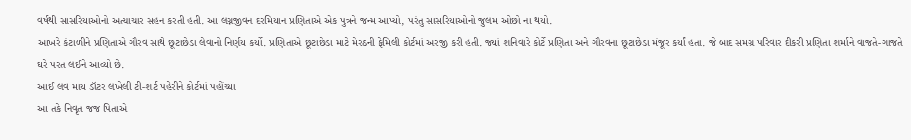વર્ષથી સાસરિયાઓનો અત્યાચાર સહન કરતી હતી. આ લગ્નજીવન દરમિયાન પ્રણિતાએ એક પુત્રને જન્મ આપ્યો, પરંતુ સાસરિયાઓનો જુલમ ઓછો ના થયો.
આખરે કંટાળીને પ્રણિતાએ ગૌરવ સાથે છૂટાછેડા લેવાનો નિર્ણય કર્યો. પ્રણિતાએ છૂટાછેડા માટે મેરઠની ફેમિલી કોર્ટમાં અરજી કરી હતી. જ્યાં શનિવારે કોર્ટે પ્રણિતા અને ગૌરવના છૂટાછેડા મંજૂર કર્યાં હતા. જે બાદ સમગ્ર પરિવાર દીકરી પ્રણિતા શર્માને વાજતે-ગાજતે ઘરે પરત લઈને આવ્યો છે.
આઈ લવ માય ડૉટર લખેલી ટી-શર્ટ પહેરીને કોર્ટમાં પહોંચ્યા
આ તકે નિવૃત જજ પિતાએ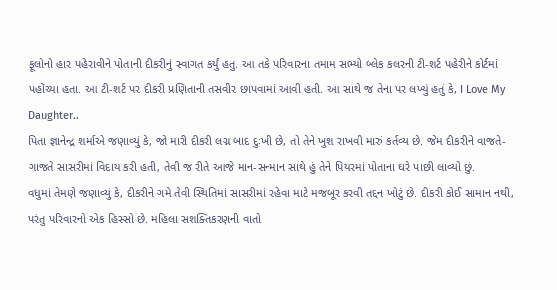ફૂલોનો હાર પહેરાવીને પોતાની દીકરીનું સ્વાગત કર્યું હતુ. આ તકે પરિવારના તમામ સભ્યો બ્લેક કલરની ટી-શર્ટ પહેરીને કોર્ટમાં પહોંચ્યા હતા. આ ટી-શર્ટ પર દીકરી પ્રણિતાની તસવીર છાપવામાં આવી હતી. આ સાથે જ તેના પર લખ્યું હતું કે, I Love My Daughter..
પિતા જ્ઞાનેન્દ્ર શર્માએ જણાવ્યું કે, જો મારી દીકરી લગ્ન બાદ દુઃખી છે, તો તેને ખુશ રાખવી મારું કર્તવ્ય છે. જેમ દીકરીને વાજતે-ગાજતે સાસરીમાં વિદાય કરી હતી, તેવી જ રીતે આજે માન-સન્માન સાથે હું તેને પિયરમાં પોતાના ઘરે પાછી લાવ્યો છું.
વધુમાં તેમણે જણાવ્યું કે, દીકરીને ગમે તેવી સ્થિતિમાં સાસરીમાં રહેવા માટે મજબૂર કરવી તદ્દન ખોટું છે. દીકરી કોઈ સામાન નથી, પરંતુ પરિવારનો એક હિસ્સો છે. મહિલા સશક્તિકરણની વાતો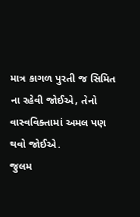માત્ર કાગળ પુરતી જ સિમિત ના રહેવી જોઈએ, તેનો વાસ્વવિક્તામાં અમલ પણ થવો જોઈએ.
જુલમ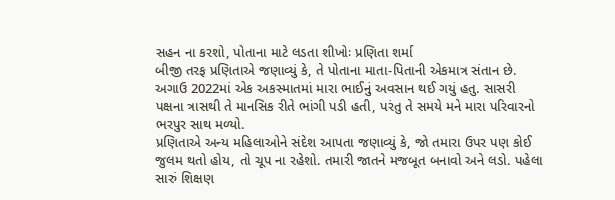સહન ના કરશો, પોતાના માટે લડતા શીખોઃ પ્રણિતા શર્મા
બીજી તરફ પ્રણિતાએ જણાવ્યું કે, તે પોતાના માતા-પિતાની એકમાત્ર સંતાન છે. અગાઉ 2022માં એક અકસ્માતમાં મારા ભાઈનું અવસાન થઈ ગયું હતુ. સાસરી પક્ષના ત્રાસથી તે માનસિક રીતે ભાંગી પડી હતી, પરંતુ તે સમયે મને મારા પરિવારનો ભરપુર સાથ મળ્યો.
પ્રણિતાએ અન્ય મહિલાઓને સંદેશ આપતા જણાવ્યું કે, જો તમારા ઉપર પણ કોઈ જુલમ થતો હોય, તો ચૂપ ના રહેશો. તમારી જાતને મજબૂત બનાવો અને લડો. પહેલા સારું શિક્ષણ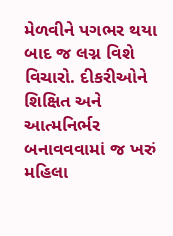મેળવીને પગભર થયા બાદ જ લગ્ન વિશે વિચારો. દીકરીઓને શિક્ષિત અને આત્મનિર્ભર બનાવવવામાં જ ખરું મહિલા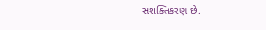સશક્તિકરણ છે.